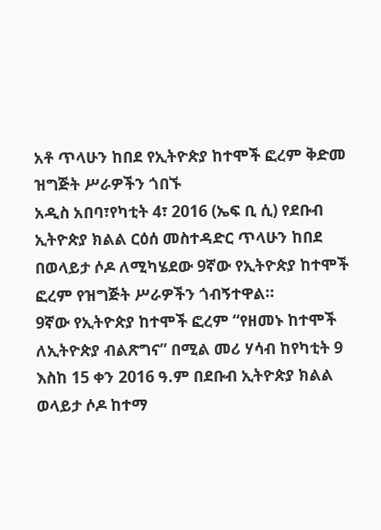አቶ ጥላሁን ከበደ የኢትዮጵያ ከተሞች ፎረም ቅድመ ዝግጅት ሥራዎችን ጎበኙ
አዲስ አበባ፣የካቲት 4፣ 2016 (ኤፍ ቢ ሲ) የደቡብ ኢትዮጵያ ክልል ርዕሰ መስተዳድር ጥላሁን ከበደ በወላይታ ሶዶ ለሚካሄደው 9ኛው የኢትዮጵያ ከተሞች ፎረም የዝግጅት ሥራዎችን ጎብኝተዋል።
9ኛው የኢትዮጵያ ከተሞች ፎረም “የዘመኑ ከተሞች ለኢትዮጵያ ብልጽግና” በሚል መሪ ሃሳብ ከየካቲት 9 እስከ 15 ቀን 2016 ዓ.ም በደቡብ ኢትዮጵያ ክልል ወላይታ ሶዶ ከተማ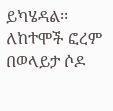ይካሄዳል፡፡
ለከተሞች ፎረም በወላይታ ሶዶ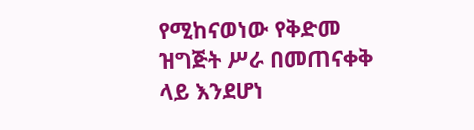የሚከናወነው የቅድመ ዝግጅት ሥራ በመጠናቀቅ ላይ እንደሆነ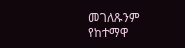መገለጹንም የከተማዋ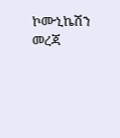ኮሙኒኬሽን መረጃ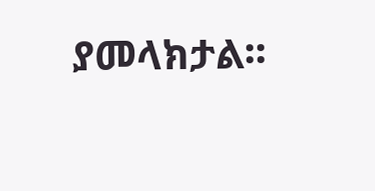ያመላክታል፡፡